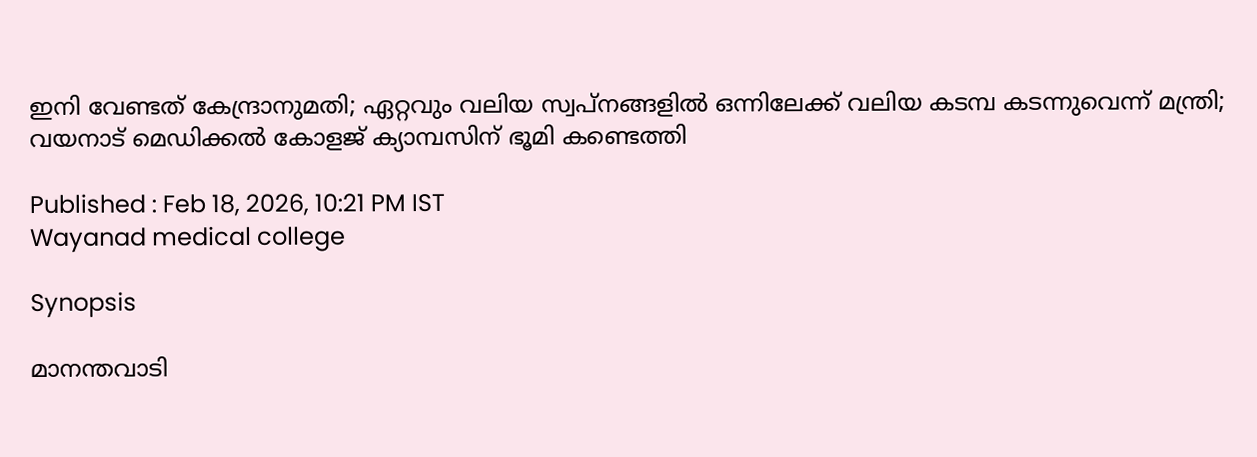ഇനി വേണ്ടത് കേന്ദ്രാനുമതി; ഏറ്റവും വലിയ സ്വപ്നങ്ങളിൽ ഒന്നിലേക്ക് വലിയ കടമ്പ കടന്നുവെന്ന് മന്ത്രി; വയനാട് മെഡിക്കൽ കോളജ് ക്യാമ്പസിന് ഭൂമി കണ്ടെത്തി

Published : Feb 18, 2026, 10:21 PM IST
Wayanad medical college

Synopsis

മാനന്തവാടി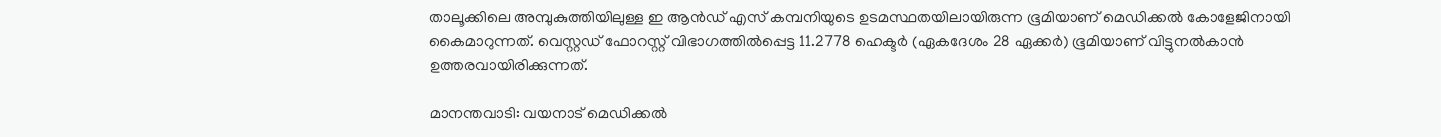താലൂക്കിലെ അമ്പുകുത്തിയിലുള്ള ഇ ആൻഡ് എസ് കമ്പനിയുടെ ഉടമസ്ഥതയിലായിരുന്ന ഭൂമിയാണ് മെഡിക്കൽ കോളേജിനായി കൈമാറുന്നത്. വെസ്റ്റഡ് ഫോറസ്റ്റ് വിഭാഗത്തിൽപ്പെട്ട 11.2778 ഹെക്ടർ (ഏകദേശം 28 ഏക്കർ) ഭൂമിയാണ് വിട്ടുനൽകാൻ ഉത്തരവായിരിക്കുന്നത്.

മാനന്തവാടി: വയനാട് മെഡിക്കൽ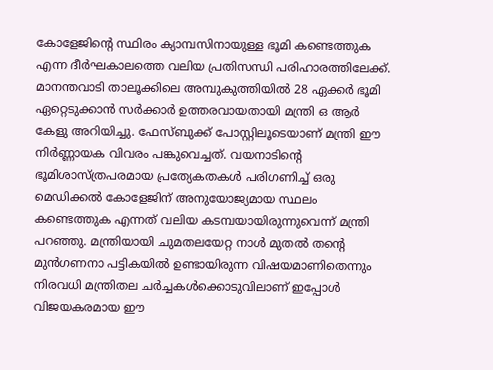കോളേജിന്‍റെ സ്ഥിരം ക്യാമ്പസിനായുള്ള ഭൂമി കണ്ടെത്തുക എന്ന ദീർഘകാലത്തെ വലിയ പ്രതിസന്ധി പരിഹാരത്തിലേക്ക്. മാനന്തവാടി താലൂക്കിലെ അമ്പുകുത്തിയിൽ 28 ഏക്കർ ഭൂമി ഏറ്റെടുക്കാൻ സർക്കാർ ഉത്തരവായതായി മന്ത്രി ഒ ആർ കേളു അറിയിച്ചു. ഫേസ്ബുക്ക് പോസ്റ്റിലൂടെയാണ് മന്ത്രി ഈ നിർണ്ണായക വിവരം പങ്കുവെച്ചത്. വയനാടിന്‍റെ ഭൂമിശാസ്ത്രപരമായ പ്രത്യേകതകൾ പരിഗണിച്ച് ഒരു മെഡിക്കൽ കോളേജിന് അനുയോജ്യമായ സ്ഥലം കണ്ടെത്തുക എന്നത് വലിയ കടമ്പയായിരുന്നുവെന്ന് മന്ത്രി പറഞ്ഞു. മന്ത്രിയായി ചുമതലയേറ്റ നാൾ മുതൽ തൻ്റെ മുൻഗണനാ പട്ടികയിൽ ഉണ്ടായിരുന്ന വിഷയമാണിതെന്നും നിരവധി മന്ത്രിതല ചർച്ചകൾക്കൊടുവിലാണ് ഇപ്പോൾ വിജയകരമായ ഈ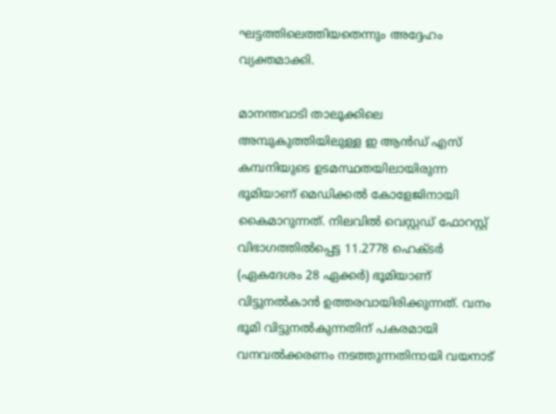ഘട്ടത്തിലെത്തിയതെന്നും അദ്ദേഹം വ്യക്തമാക്കി.

മാനന്തവാടി താലൂക്കിലെ അമ്പുകുത്തിയിലുള്ള ഇ ആൻഡ് എസ് കമ്പനിയുടെ ഉടമസ്ഥതയിലായിരുന്ന ഭൂമിയാണ് മെഡിക്കൽ കോളേജിനായി കൈമാറുന്നത്. നിലവിൽ വെസ്റ്റഡ് ഫോറസ്റ്റ് വിഭാഗത്തിൽപ്പെട്ട 11.2778 ഹെക്ടർ (ഏകദേശം 28 ഏക്കർ) ഭൂമിയാണ് വിട്ടുനൽകാൻ ഉത്തരവായിരിക്കുന്നത്. വനം ഭൂമി വിട്ടുനൽകുന്നതിന് പകരമായി വനവൽക്കരണം നടത്തുന്നതിനായി വയനാട്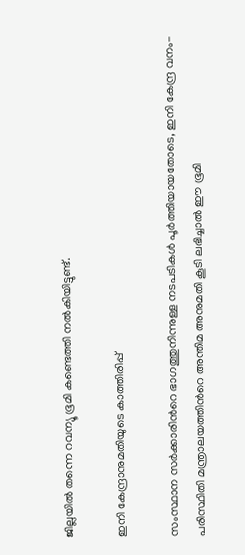ജില്ലയിൽ തന്നെ റവന്യൂ ഭൂമി കണ്ടെത്തി നൽകിയിട്ടുണ്ട്.

ഇനി കേന്ദ്രാനുമതിയുടെ കാത്തിരിപ്പ്

സംസ്ഥാന സർക്കാരിന്‍റെ ഭാഗത്തുനിന്നുള്ള നടപടികൾ പൂർത്തിയായതോടെ, ഇനി കേന്ദ്ര വനം-പരിസ്ഥിതി മന്ത്രാലയത്തിന്‍റെ അന്തിമ അനുമതി കൂടി ലഭിച്ചാൽ ഈ ഭൂമി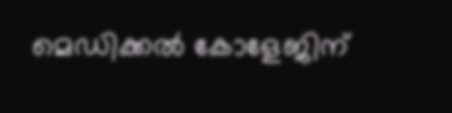മെഡിക്കൽ കോളേജിന്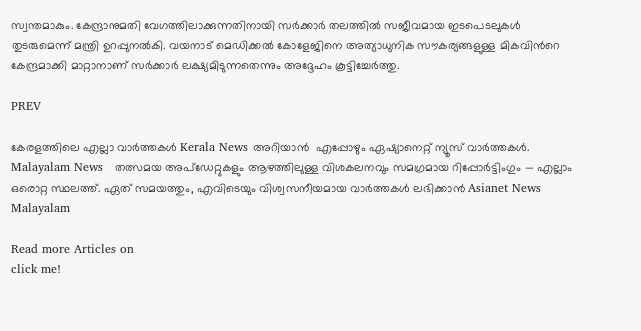സ്വന്തമാകും. കേന്ദ്രാനുമതി വേഗത്തിലാക്കുന്നതിനായി സർക്കാർ തലത്തിൽ സജീവമായ ഇടപെടലുകൾ തുടരുമെന്ന് മന്ത്രി ഉറപ്പുനൽകി. വയനാട് മെഡിക്കൽ കോളേജിനെ അത്യാധുനിക സൗകര്യങ്ങളുള്ള മികവിന്‍റെ കേന്ദ്രമാക്കി മാറ്റാനാണ് സർക്കാർ ലക്ഷ്യമിടുന്നതെന്നും അദ്ദേഹം കൂട്ടിച്ചേർത്തു.

PREV

കേരളത്തിലെ എല്ലാ വാർത്തകൾ Kerala News അറിയാൻ  എപ്പോഴും ഏഷ്യാനെറ്റ് ന്യൂസ് വാർത്തകൾ.  Malayalam News   തത്സമയ അപ്‌ഡേറ്റുകളും ആഴത്തിലുള്ള വിശകലനവും സമഗ്രമായ റിപ്പോർട്ടിംഗും — എല്ലാം ഒരൊറ്റ സ്ഥലത്ത്. ഏത് സമയത്തും, എവിടെയും വിശ്വസനീയമായ വാർത്തകൾ ലഭിക്കാൻ Asianet News Malayalam

Read more Articles on
click me!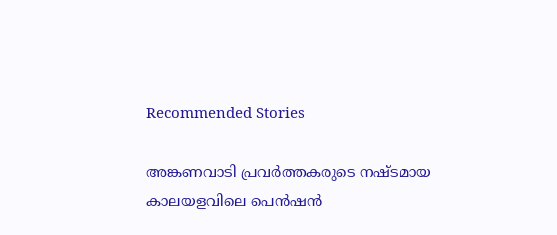Recommended Stories

അങ്കണവാടി പ്രവര്‍ത്തകരുടെ നഷ്ടമായ കാലയളവിലെ പെന്‍ഷന്‍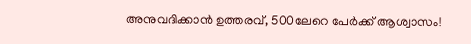അനുവദിക്കാന്‍ ഉത്തരവ്, 500ലേറെ പേര്‍ക്ക് ആശ്വാസം!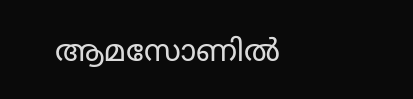ആമസോണിൽ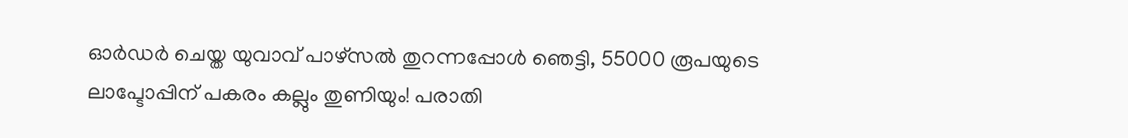ഓ‌ർഡർ ചെയ്ത യുവാവ് പാഴ്സൽ തുറന്നപ്പോൾ ഞെട്ടി, 55000 രൂപയുടെ ലാപ്ടോപ്പിന് പകരം കല്ലും തുണിയും! പരാതി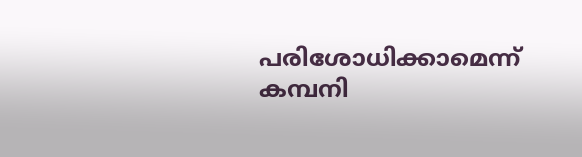പരിശോധിക്കാമെന്ന് കമ്പനി